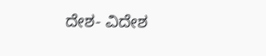ದೇಶ- ವಿದೇಶ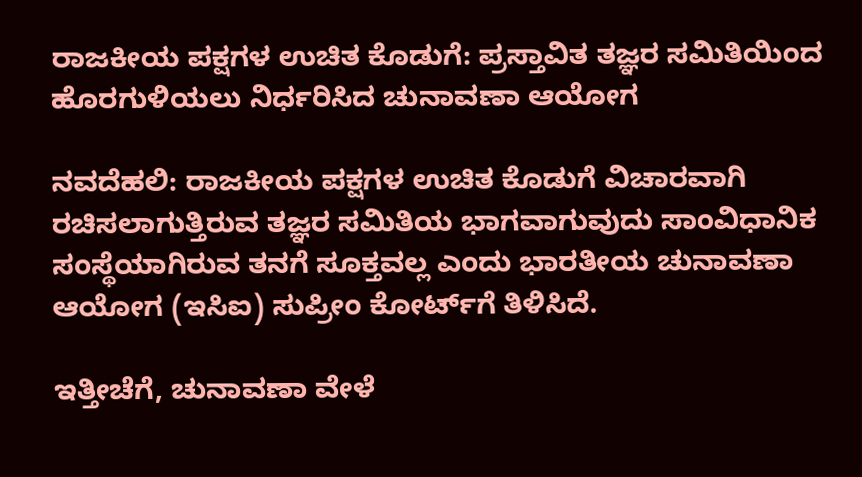ರಾಜಕೀಯ ಪಕ್ಷಗಳ ಉಚಿತ ಕೊಡುಗೆ: ಪ್ರಸ್ತಾವಿತ ತಜ್ಞರ ಸಮಿತಿಯಿಂದ ಹೊರಗುಳಿಯಲು ನಿರ್ಧರಿಸಿದ ಚುನಾವಣಾ ಆಯೋಗ

ನವದೆಹಲಿ: ರಾಜಕೀಯ ಪಕ್ಷಗಳ ಉಚಿತ ಕೊಡುಗೆ ವಿಚಾರವಾಗಿ ರಚಿಸಲಾಗುತ್ತಿರುವ ತಜ್ಞರ ಸಮಿತಿಯ ಭಾಗವಾಗುವುದು ಸಾಂವಿಧಾನಿಕ ಸಂಸ್ಥೆಯಾಗಿರುವ ತನಗೆ ಸೂಕ್ತವಲ್ಲ ಎಂದು ಭಾರತೀಯ ಚುನಾವಣಾ ಆಯೋಗ (ಇಸಿಐ) ಸುಪ್ರೀಂ ಕೋರ್ಟ್‌ಗೆ ತಿಳಿಸಿದೆ.

ಇತ್ತೀಚೆಗೆ, ಚುನಾವಣಾ ವೇಳೆ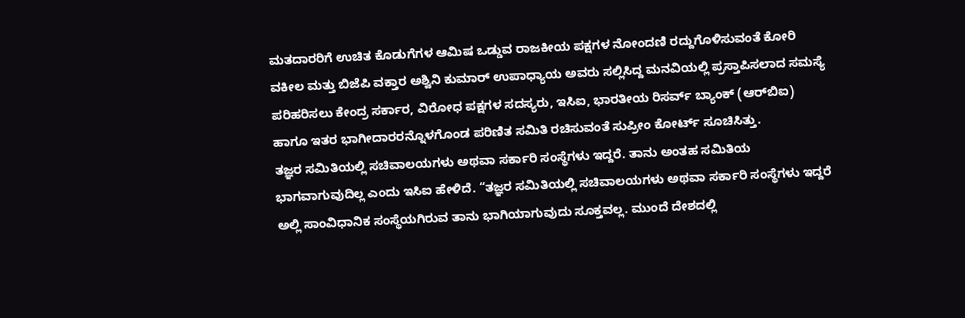ಮತದಾರರಿಗೆ ಉಚಿತ ಕೊಡುಗೆಗಳ ಆಮಿಷ ಒಡ್ಡುವ ರಾಜಕೀಯ ಪಕ್ಷಗಳ ನೋಂದಣಿ ರದ್ದುಗೊಳಿಸುವಂತೆ ಕೋರಿ ವಕೀಲ ಮತ್ತು ಬಿಜೆಪಿ ವಕ್ತಾರ ಅಶ್ವಿನಿ ಕುಮಾರ್ ಉಪಾಧ್ಯಾಯ ಅವರು ಸಲ್ಲಿಸಿದ್ದ ಮನವಿಯಲ್ಲಿ ಪ್ರಸ್ತಾಪಿಸಲಾದ ಸಮಸ್ಯೆ ಪರಿಹರಿಸಲು ಕೇಂದ್ರ ಸರ್ಕಾರ, ವಿರೋಧ ಪಕ್ಷಗಳ ಸದಸ್ಯರು, ಇಸಿಐ, ಭಾರತೀಯ ರಿಸರ್ವ್ ಬ್ಯಾಂಕ್ (ಆರ್‌ಬಿಐ) ಹಾಗೂ ಇತರ ಭಾಗೀದಾರರನ್ನೊಳಗೊಂಡ ಪರಿಣಿತ ಸಮಿತಿ ರಚಿಸುವಂತೆ ಸುಪ್ರೀಂ ಕೋರ್ಟ್ ಸೂಚಿಸಿತ್ತು.
ತಜ್ಞರ ಸಮಿತಿಯಲ್ಲಿ ಸಚಿವಾಲಯಗಳು ಅಥವಾ ಸರ್ಕಾರಿ ಸಂಸ್ಥೆಗಳು ಇದ್ದರೆ. ತಾನು ಅಂತಹ ಸಮಿತಿಯ ಭಾಗವಾಗುವುದಿಲ್ಲ ಎಂದು ಇಸಿಐ ಹೇಳಿದೆ. “ತಜ್ಞರ ಸಮಿತಿಯಲ್ಲಿ ಸಚಿವಾಲಯಗಳು ಅಥವಾ ಸರ್ಕಾರಿ ಸಂಸ್ಥೆಗಳು ಇದ್ದರೆ ಅಲ್ಲಿ ಸಾಂವಿಧಾನಿಕ ಸಂಸ್ಥೆಯಗಿರುವ ತಾನು ಭಾಗಿಯಾಗುವುದು ಸೂಕ್ತವಲ್ಲ. ಮುಂದೆ ದೇಶದಲ್ಲಿ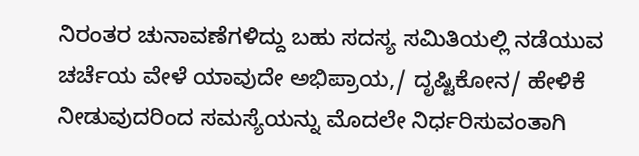ನಿರಂತರ ಚುನಾವಣೆಗಳಿದ್ದು ಬಹು ಸದಸ್ಯ ಸಮಿತಿಯಲ್ಲಿ ನಡೆಯುವ ಚರ್ಚೆಯ ವೇಳೆ ಯಾವುದೇ ಅಭಿಪ್ರಾಯ,/ ದೃಷ್ಟಿಕೋನ/ ಹೇಳಿಕೆ ನೀಡುವುದರಿಂದ ಸಮಸ್ಯೆಯನ್ನು ಮೊದಲೇ ನಿರ್ಧರಿಸುವಂತಾಗಿ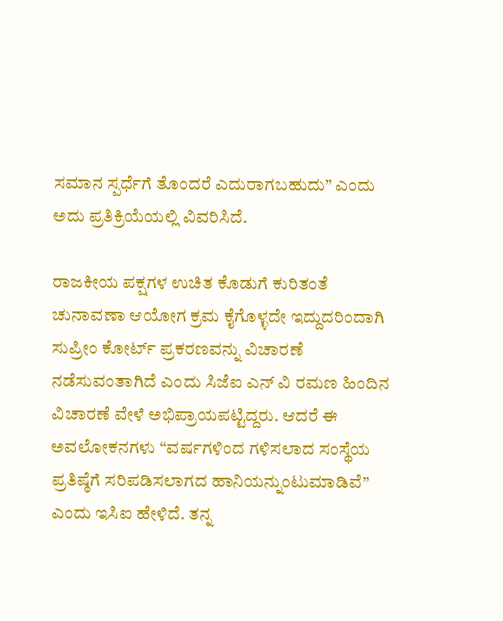ಸಮಾನ ಸ್ಪರ್ಧೆಗೆ ತೊಂದರೆ ಎದುರಾಗಬಹುದು” ಎಂದು ಅದು ಪ್ರತಿಕ್ರಿಯೆಯಲ್ಲಿ ವಿವರಿಸಿದೆ.

ರಾಜಕೀಯ ಪಕ್ಷಗಳ ಉಚಿತ ಕೊಡುಗೆ ಕುರಿತಂತೆ ಚುನಾವಣಾ ಆಯೋಗ ಕ್ರಮ ಕೈಗೊಳ್ಳದೇ ಇದ್ದುದರಿಂದಾಗಿ ಸುಪ್ರೀಂ ಕೋರ್ಟ್‌ ಪ್ರಕರಣವನ್ನು ವಿಚಾರಣೆ ನಡೆಸುವಂತಾಗಿದೆ ಎಂದು ಸಿಜೆಐ ಎನ್‌ ವಿ ರಮಣ ಹಿಂದಿನ ವಿಚಾರಣೆ ವೇಳೆ ಅಭಿಪ್ರಾಯಪಟ್ಟಿದ್ದರು. ಆದರೆ ಈ ಅವಲೋಕನಗಳು “ವರ್ಷಗಳಿಂದ ಗಳಿಸಲಾದ ಸಂಸ್ಥೆಯ ಪ್ರತಿಷ್ಠೆಗೆ ಸರಿಪಡಿಸಲಾಗದ ಹಾನಿಯನ್ನುಂಟುಮಾಡಿವೆ” ಎಂದು ಇಸಿಐ ಹೇಳಿದೆ. ತನ್ನ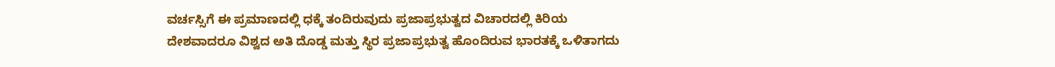ವರ್ಚಸ್ಸಿಗೆ ಈ ಪ್ರಮಾಣದಲ್ಲಿ ಧಕ್ಕೆ ತಂದಿರುವುದು ಪ್ರಜಾಪ್ರಭುತ್ವದ ವಿಚಾರದಲ್ಲಿ ಕಿರಿಯ ದೇಶವಾದರೂ ವಿಶ್ವದ ಅತಿ ದೊಡ್ಡ ಮತ್ತು ಸ್ಥಿರ ಪ್ರಜಾಪ್ರಭುತ್ವ ಹೊಂದಿರುವ ಭಾರತಕ್ಕೆ ಒಳಿತಾಗದು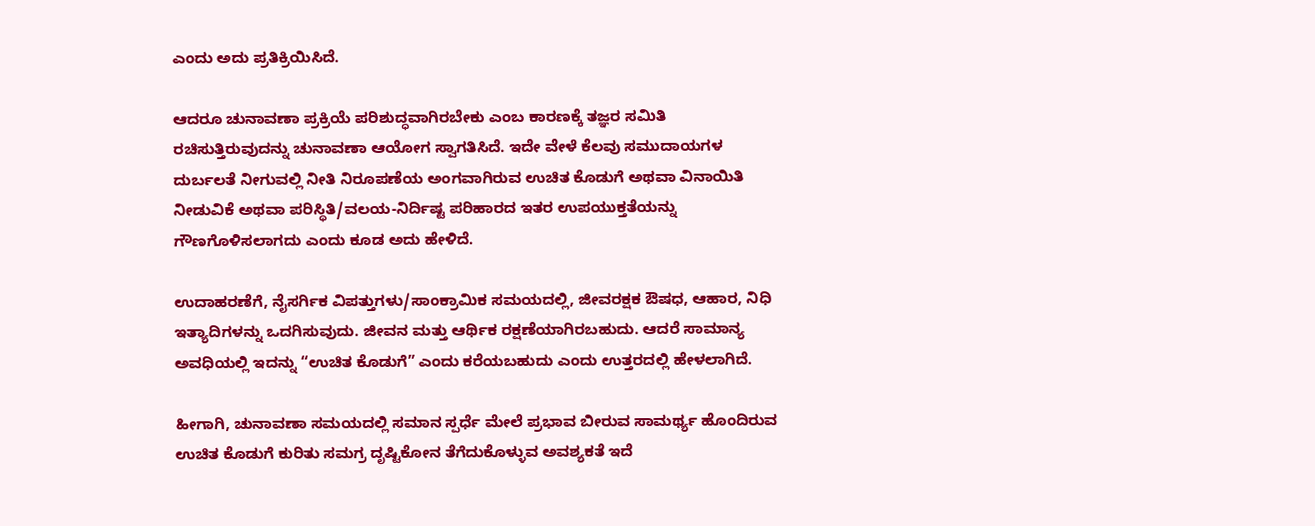ಎಂದು ಅದು ಪ್ರತಿಕ್ರಿಯಿಸಿದೆ.

ಆದರೂ ಚುನಾವಣಾ ಪ್ರಕ್ರಿಯೆ ಪರಿಶುದ್ಧವಾಗಿರಬೇಕು ಎಂಬ ಕಾರಣಕ್ಕೆ ತಜ್ಞರ ಸಮಿತಿ ರಚಿಸುತ್ತಿರುವುದನ್ನು ಚುನಾವಣಾ ಆಯೋಗ ಸ್ವಾಗತಿಸಿದೆ. ಇದೇ ವೇಳೆ ಕೆಲವು ಸಮುದಾಯಗಳ ದುರ್ಬಲತೆ ನೀಗುವಲ್ಲಿ ನೀತಿ ನಿರೂಪಣೆಯ ಅಂಗವಾಗಿರುವ ಉಚಿತ ಕೊಡುಗೆ ಅಥವಾ ವಿನಾಯಿತಿ ನೀಡುವಿಕೆ ಅಥವಾ ಪರಿಸ್ಥಿತಿ/ವಲಯ-ನಿರ್ದಿಷ್ಟ ಪರಿಹಾರದ ಇತರ ಉಪಯುಕ್ತತೆಯನ್ನು ಗೌಣಗೊಳಿಸಲಾಗದು ಎಂದು ಕೂಡ ಅದು ಹೇಳಿದೆ.

ಉದಾಹರಣೆಗೆ, ನೈಸರ್ಗಿಕ ವಿಪತ್ತುಗಳು/ಸಾಂಕ್ರಾಮಿಕ ಸಮಯದಲ್ಲಿ, ಜೀವರಕ್ಷಕ ಔಷಧ, ಆಹಾರ, ನಿಧಿ ಇತ್ಯಾದಿಗಳನ್ನು ಒದಗಿಸುವುದು. ಜೀವನ ಮತ್ತು ಆರ್ಥಿಕ ರಕ್ಷಣೆಯಾಗಿರಬಹುದು. ಆದರೆ ಸಾಮಾನ್ಯ ಅವಧಿಯಲ್ಲಿ ಇದನ್ನು “ಉಚಿತ ಕೊಡುಗೆ” ಎಂದು ಕರೆಯಬಹುದು ಎಂದು ಉತ್ತರದಲ್ಲಿ ಹೇಳಲಾಗಿದೆ.

ಹೀಗಾಗಿ, ಚುನಾವಣಾ ಸಮಯದಲ್ಲಿ ಸಮಾನ ಸ್ಪರ್ಧೆ ಮೇಲೆ ಪ್ರಭಾವ ಬೀರುವ ಸಾಮರ್ಥ್ಯ ಹೊಂದಿರುವ ಉಚಿತ ಕೊಡುಗೆ ಕುರಿತು ಸಮಗ್ರ ದೃಷ್ಟಿಕೋನ ತೆಗೆದುಕೊಳ್ಳುವ ಅವಶ್ಯಕತೆ ಇದೆ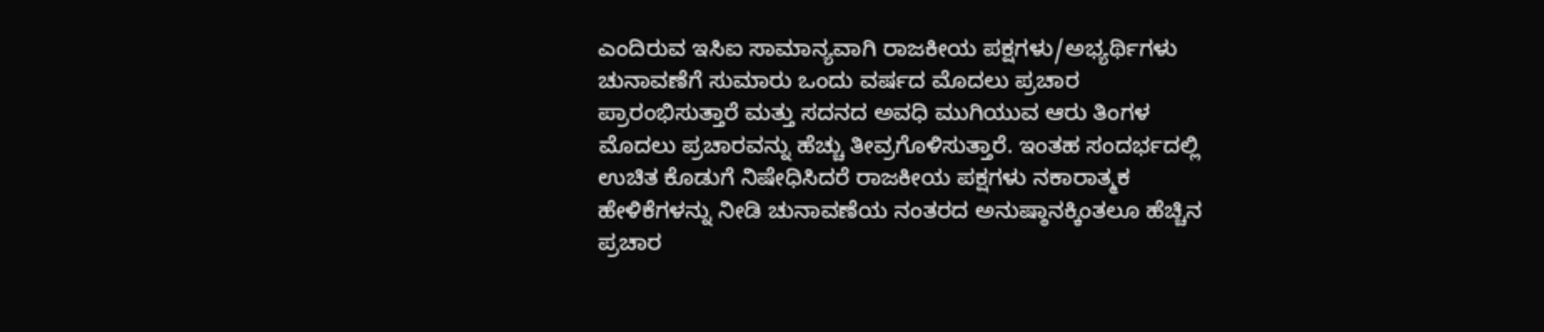ಎಂದಿರುವ ಇಸಿಐ ಸಾಮಾನ್ಯವಾಗಿ ರಾಜಕೀಯ ಪಕ್ಷಗಳು/ಅಭ್ಯರ್ಥಿಗಳು ಚುನಾವಣೆಗೆ ಸುಮಾರು ಒಂದು ವರ್ಷದ ಮೊದಲು ಪ್ರಚಾರ ಪ್ರಾರಂಭಿಸುತ್ತಾರೆ ಮತ್ತು ಸದನದ ಅವಧಿ ಮುಗಿಯುವ ಆರು ತಿಂಗಳ ಮೊದಲು ಪ್ರಚಾರವನ್ನು ಹೆಚ್ಚು ತೀವ್ರಗೊಳಿಸುತ್ತಾರೆ. ಇಂತಹ ಸಂದರ್ಭದಲ್ಲಿ ಉಚಿತ ಕೊಡುಗೆ ನಿಷೇಧಿಸಿದರೆ ರಾಜಕೀಯ ಪಕ್ಷಗಳು ನಕಾರಾತ್ಮಕ ಹೇಳಿಕೆಗಳನ್ನು ನೀಡಿ ಚುನಾವಣೆಯ ನಂತರದ ಅನುಷ್ಠಾನಕ್ಕಿಂತಲೂ ಹೆಚ್ಚಿನ ಪ್ರಚಾರ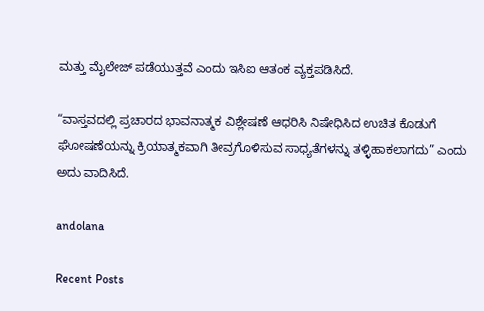ಮತ್ತು ಮೈಲೇಜ್‌ ಪಡೆಯುತ್ತವೆ ಎಂದು ಇಸಿಐ ಆತಂಕ ವ್ಯಕ್ತಪಡಿಸಿದೆ.

“ವಾಸ್ತವದಲ್ಲಿ ಪ್ರಚಾರದ ಭಾವನಾತ್ಮಕ ವಿಶ್ಲೇಷಣೆ ಆಧರಿಸಿ ನಿಷೇಧಿಸಿದ ಉಚಿತ ಕೊಡುಗೆ ಘೋಷಣೆಯನ್ನು ಕ್ರಿಯಾತ್ಮಕವಾಗಿ ತೀವ್ರಗೊಳಿಸುವ ಸಾಧ್ಯತೆಗಳನ್ನು ತಳ್ಳಿಹಾಕಲಾಗದು” ಎಂದು ಅದು ವಾದಿಸಿದೆ.

andolana

Recent Posts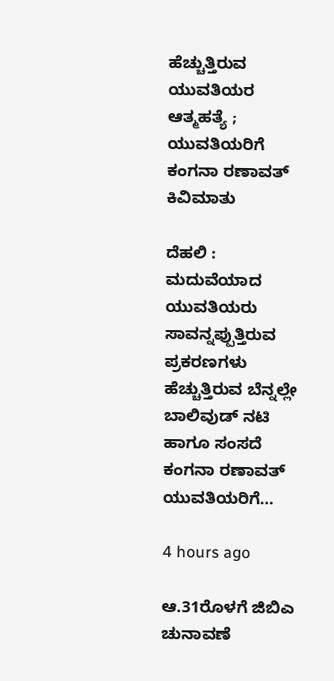ಹೆಚ್ಚುತ್ತಿರುವ ಯುವತಿಯರ ಆತ್ಮಹತ್ಯೆ ; ಯುವತಿಯರಿಗೆ ಕಂಗನಾ ರಣಾವತ್ ಕಿವಿಮಾತು

ದೆಹಲಿ : ಮದುವೆಯಾದ ಯುವತಿಯರು ಸಾವನ್ನಪ್ಪುತ್ತಿರುವ ಪ್ರಕರಣಗಳು ಹೆಚ್ಚುತ್ತಿರುವ ಬೆನ್ನಲ್ಲೇ ಬಾಲಿವುಡ್ ನಟಿ ಹಾಗೂ ಸಂಸದೆ ಕಂಗನಾ ರಣಾವತ್ ಯುವತಿಯರಿಗೆ…

4 hours ago

ಆ.31ರೊಳಗೆ ಜಿಬಿಎ ಚುನಾವಣೆ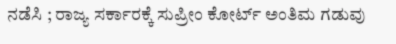ನಡೆಸಿ ; ರಾಜ್ಯ ಸರ್ಕಾರಕ್ಕೆ ಸುಪ್ರೀಂ ಕೋರ್ಟ್ ಅಂತಿಮ ಗಡುವು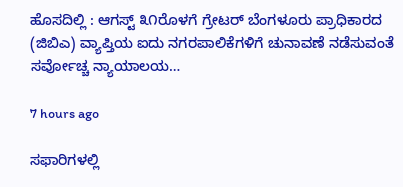ಹೊಸದಿಲ್ಲಿ : ಆಗಸ್ಟ್ ೩೧ರೊಳಗೆ ಗ್ರೇಟರ್ ಬೆಂಗಳೂರು ಪ್ರಾಧಿಕಾರದ (ಜಿಬಿಎ) ವ್ಯಾಪ್ತಿಯ ಐದು ನಗರಪಾಲಿಕೆಗಳಿಗೆ ಚುನಾವಣೆ ನಡೆಸುವಂತೆ ಸರ್ವೋಚ್ಚ ನ್ಯಾಯಾಲಯ…

7 hours ago

ಸಫಾರಿಗಳಲ್ಲಿ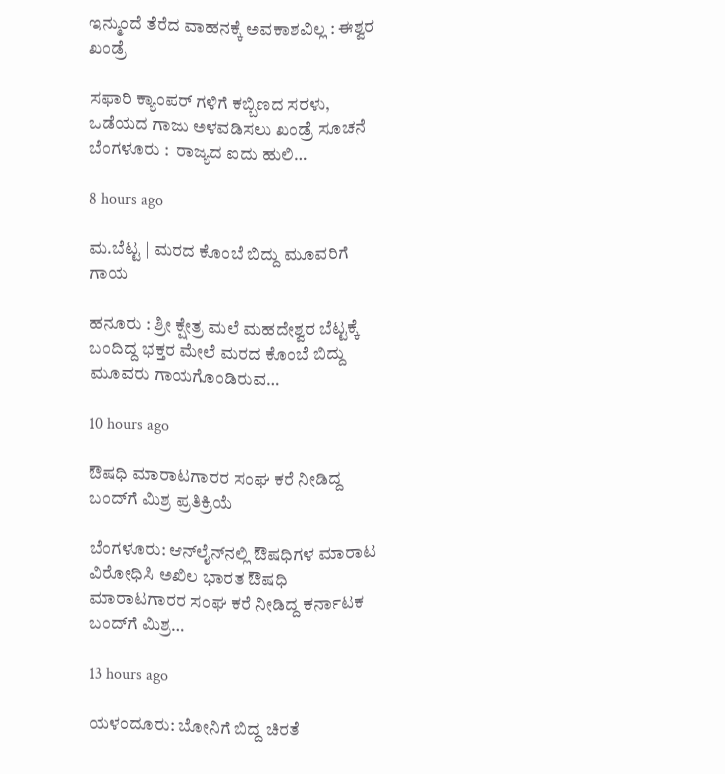ಇನ್ಮುಂದೆ ತೆರೆದ ವಾಹನಕ್ಕೆ ಅವಕಾಶವಿಲ್ಲ : ಈಶ್ವರ ಖಂಡ್ರೆ

ಸಫಾರಿ ಕ್ಯಾಂಪರ್ ಗಳಿಗೆ ಕಬ್ಬಿಣದ ಸರಳು, ಒಡೆಯದ ಗಾಜು ಅಳವಡಿಸಲು ಖಂಡ್ರೆ ಸೂಚನೆ ಬೆಂಗಳೂರು :  ರಾಜ್ಯದ ಐದು ಹುಲಿ…

8 hours ago

ಮ.ಬೆಟ್ಟ | ಮರದ ಕೊಂಬೆ ಬಿದ್ದು ಮೂವರಿಗೆ ಗಾಯ

ಹನೂರು : ಶ್ರೀ ಕ್ಷೇತ್ರ ಮಲೆ ಮಹದೇಶ್ವರ ಬೆಟ್ಟಕ್ಕೆ ಬಂದಿದ್ದ ಭಕ್ತರ ಮೇಲೆ ಮರದ ಕೊಂಬೆ ಬಿದ್ದು ಮೂವರು ಗಾಯಗೊಂಡಿರುವ…

10 hours ago

ಔಷಧಿ ಮಾರಾಟಗಾರರ ಸಂಘ ಕರೆ ನೀಡಿದ್ದ ಬಂದ್‍ಗೆ ಮಿಶ್ರ ಪ್ರತಿಕ್ರಿಯೆ

ಬೆಂಗಳೂರು: ಆನ್‍ಲೈನ್‍ನಲ್ಲಿ ಔಷಧಿಗಳ ಮಾರಾಟ ವಿರೋಧಿಸಿ ಅಖಿಲ ಭಾರತ ಔಷಧಿ ಮಾರಾಟಗಾರರ ಸಂಘ ಕರೆ ನೀಡಿದ್ದ ಕರ್ನಾಟಕ ಬಂದ್‍ಗೆ ಮಿಶ್ರ…

13 hours ago

ಯಳಂದೂರು: ಬೋನಿಗೆ ಬಿದ್ದ ಚಿರತೆ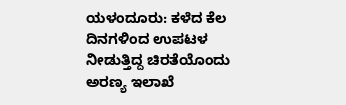ಯಳಂದೂರು: ಕಳೆದ ಕೆಲ ದಿನಗಳಿಂದ ಉಪಟಳ ನೀಡುತ್ತಿದ್ದ ಚಿರತೆಯೊಂದು ಅರಣ್ಯ ಇಲಾಖೆ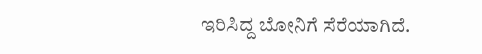ಇರಿಸಿದ್ದ ಬೋನಿಗೆ ಸೆರೆಯಾಗಿದೆ.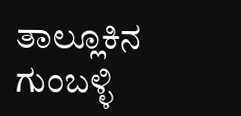ತಾಲ್ಲೂಕಿನ ಗುಂಬಳ್ಳಿ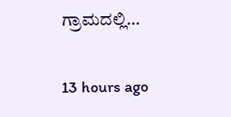ಗ್ರಾಮದಲ್ಲಿ…

13 hours ago